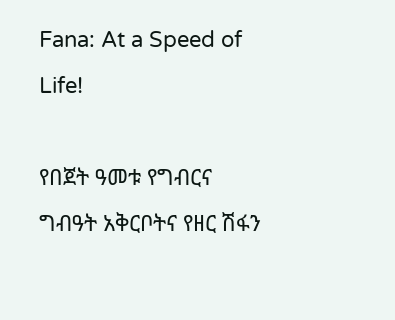Fana: At a Speed of Life!

የበጀት ዓመቱ የግብርና ግብዓት አቅርቦትና የዘር ሽፋን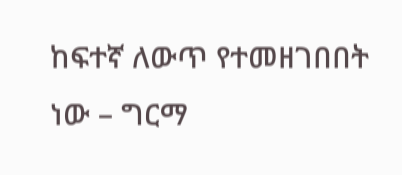ከፍተኛ ለውጥ የተመዘገበበት ነው – ግርማ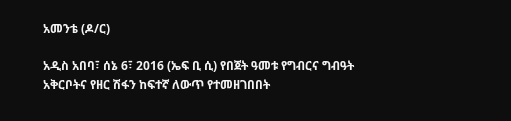አመንቴ (ዶ/ር)

አዲስ አበባ፣ ሰኔ 6፣ 2016 (ኤፍ ቢ ሲ) የበጀት ዓመቱ የግብርና ግብዓት አቅርቦትና የዘር ሽፋን ከፍተኛ ለውጥ የተመዘገበበት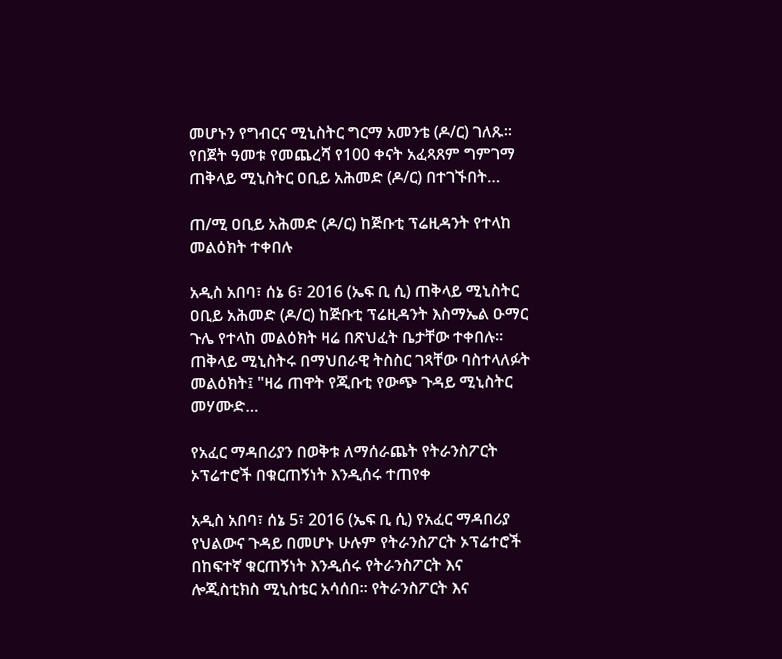መሆኑን የግብርና ሚኒስትር ግርማ አመንቴ (ዶ/ር) ገለጹ። የበጀት ዓመቱ የመጨረሻ የ100 ቀናት አፈጻጸም ግምገማ ጠቅላይ ሚኒስትር ዐቢይ አሕመድ (ዶ/ር) በተገኙበት…

ጠ/ሚ ዐቢይ አሕመድ (ዶ/ር) ከጅቡቲ ፕሬዚዳንት የተላከ መልዕክት ተቀበሉ

አዲስ አበባ፣ ሰኔ 6፣ 2016 (ኤፍ ቢ ሲ) ጠቅላይ ሚኒስትር ዐቢይ አሕመድ (ዶ/ር) ከጅቡቲ ፕሬዚዳንት እስማኤል ዑማር ጉሌ የተላከ መልዕክት ዛሬ በጽህፈት ቤታቸው ተቀበሉ። ጠቅላይ ሚኒስትሩ በማህበራዊ ትስስር ገጻቸው ባስተላለፉት መልዕክት፤ "ዛሬ ጠዋት የጂቡቲ የውጭ ጉዳይ ሚኒስትር መሃሙድ…

የአፈር ማዳበሪያን በወቅቱ ለማሰራጨት የትራንስፖርት ኦፕሬተሮች በቁርጠኝነት እንዲሰሩ ተጠየቀ

አዲስ አበባ፣ ሰኔ 5፣ 2016 (ኤፍ ቢ ሲ) የአፈር ማዳበሪያ የህልውና ጉዳይ በመሆኑ ሁሉም የትራንስፖርት ኦፕሬተሮች በከፍተኛ ቁርጠኝነት እንዲሰሩ የትራንስፖርት እና ሎጂስቲክስ ሚኒስቴር አሳሰበ፡፡ የትራንስፖርት እና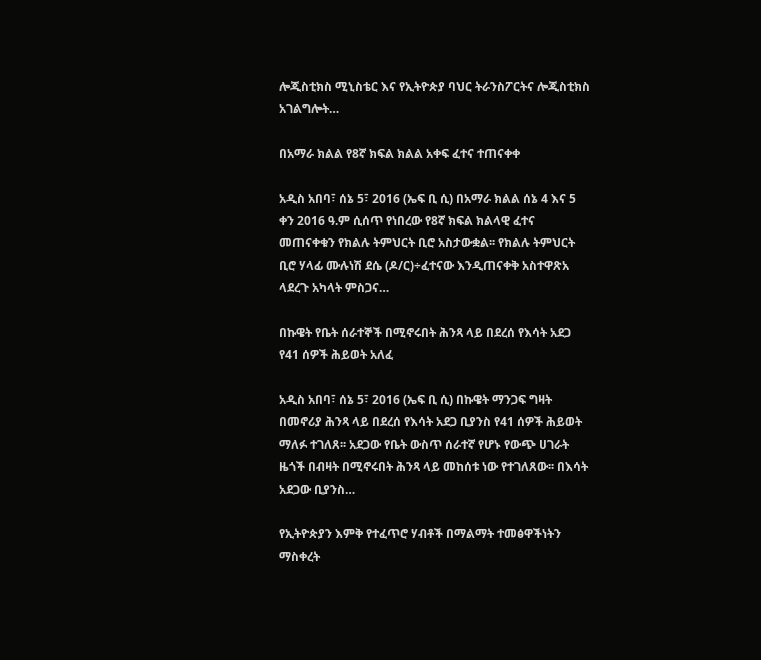ሎጂስቲክስ ሚኒስቴር እና የኢትዮጵያ ባህር ትራንስፖርትና ሎጂስቲክስ አገልግሎት…

በአማራ ክልል የ8ኛ ክፍል ክልል አቀፍ ፈተና ተጠናቀቀ

አዲስ አበባ፣ ሰኔ 5፣ 2016 (ኤፍ ቢ ሲ) በአማራ ክልል ሰኔ 4 እና 5 ቀን 2016 ዓ.ም ሲሰጥ የነበረው የ8ኛ ክፍል ክልላዊ ፈተና መጠናቀቁን የክልሉ ትምህርት ቢሮ አስታውቋል፡፡ የክልሉ ትምህርት ቢሮ ሃላፊ ሙሉነሽ ደሴ (ዶ/ር)÷ፈተናው እንዲጠናቀቅ አስተዋጽአ ላደረጉ አካላት ምስጋና…

በኩዌት የቤት ሰራተኞች በሚኖሩበት ሕንጻ ላይ በደረሰ የእሳት አደጋ የ41 ሰዎች ሕይወት አለፈ

አዲስ አበባ፣ ሰኔ 5፣ 2016 (ኤፍ ቢ ሲ) በኩዌት ማንጋፍ ግዛት በመኖሪያ ሕንጻ ላይ በደረሰ የእሳት አደጋ ቢያንስ የ41 ሰዎች ሕይወት ማለፉ ተገለጸ፡፡ አደጋው የቤት ውስጥ ሰራተኛ የሆኑ የውጭ ሀገራት ዜጎች በብዛት በሚኖሩበት ሕንጻ ላይ መከሰቱ ነው የተገለጸው፡፡ በእሳት አደጋው ቢያንስ…

የኢትዮጵያን እምቅ የተፈጥሮ ሃብቶች በማልማት ተመፅዋችነትን ማስቀረት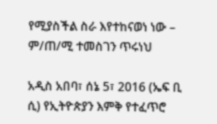የሚያስችል ስራ እየተከናወነ ነው – ም/ጠ/ሚ ተመስገን ጥሩነህ

አዲስ አበባ፣ ሰኔ 5፣ 2016 (ኤፍ ቢ ሲ) የኢትዮጵያን እምቅ የተፈጥሮ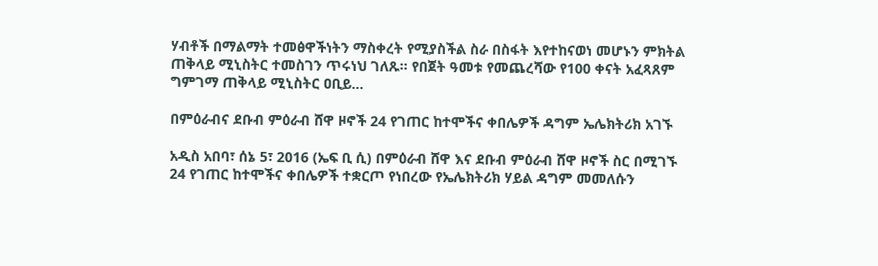ሃብቶች በማልማት ተመፅዋችነትን ማስቀረት የሚያስችል ስራ በስፋት እየተከናወነ መሆኑን ምክትል ጠቅላይ ሚኒስትር ተመስገን ጥሩነህ ገለጹ። የበጀት ዓመቱ የመጨረሻው የ100 ቀናት አፈጻጸም ግምገማ ጠቅላይ ሚኒስትር ዐቢይ…

በምዕራብና ደቡብ ምዕራብ ሸዋ ዞኖች 24 የገጠር ከተሞችና ቀበሌዎች ዳግም ኤሌክትሪክ አገኙ

አዲስ አበባ፣ ሰኔ 5፣ 2016 (ኤፍ ቢ ሲ) በምዕራብ ሸዋ እና ደቡብ ምዕራብ ሸዋ ዞኖች ስር በሚገኙ 24 የገጠር ከተሞችና ቀበሌዎች ተቋርጦ የነበረው የኤሌክትሪክ ሃይል ዳግም መመለሱን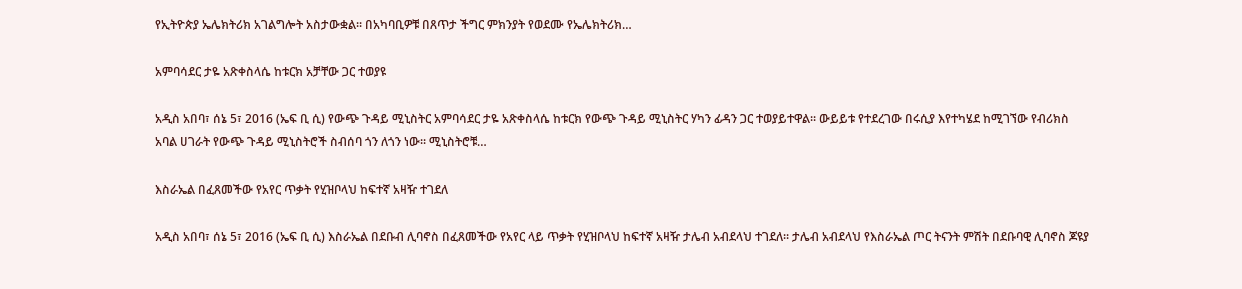የኢትዮጵያ ኤሌክትሪክ አገልግሎት አስታውቋል፡፡ በአካባቢዎቹ በጸጥታ ችግር ምክንያት የወደሙ የኤሌክትሪክ…

አምባሳደር ታዬ አጽቀስላሴ ከቱርክ አቻቸው ጋር ተወያዩ

አዲስ አበባ፣ ሰኔ 5፣ 2016 (ኤፍ ቢ ሲ) የውጭ ጉዳይ ሚኒስትር አምባሳደር ታዬ አጽቀስላሴ ከቱርክ የውጭ ጉዳይ ሚኒስትር ሃካን ፊዳን ጋር ተወያይተዋል፡፡ ውይይቱ የተደረገው በሩሲያ እየተካሄደ ከሚገኘው የብሪክስ አባል ሀገራት የውጭ ጉዳይ ሚኒስትሮች ስብሰባ ጎን ለጎን ነው፡፡ ሚኒስትሮቹ…

እስራኤል በፈጸመችው የአየር ጥቃት የሂዝቦላህ ከፍተኛ አዛዥ ተገደለ

አዲስ አበባ፣ ሰኔ 5፣ 2016 (ኤፍ ቢ ሲ) እስራኤል በደቡብ ሊባኖስ በፈጸመችው የአየር ላይ ጥቃት የሂዝቦላህ ከፍተኛ አዛዥ ታሌብ አብደላህ ተገደለ፡፡ ታሌብ አብደላህ የእስራኤል ጦር ትናንት ምሽት በደቡባዊ ሊባኖስ ጆዩያ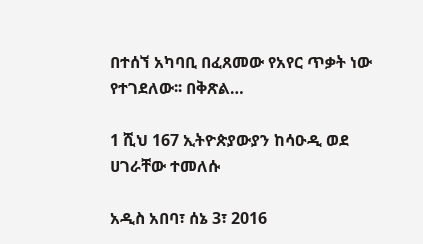በተሰኘ አካባቢ በፈጸመው የአየር ጥቃት ነው የተገደለው፡፡ በቅጽል…

1 ሺህ 167 ኢትዮጵያውያን ከሳዑዲ ወደ ሀገራቸው ተመለሱ

አዲስ አበባ፣ ሰኔ 3፣ 2016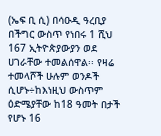(ኤፍ ቢ ሲ) በሳዑዲ ዓረቢያ በችግር ውስጥ የነበሩ 1 ሺህ 167 ኢትዮጵያውያን ወደ ሀገራቸው ተመልሰዋል፡፡ የዛሬ ተመላሾች ሁሉም ወንዶች ሲሆኑ÷ከእነዚህ ውስጥም ዕድሜያቸው ከ18 ዓመት በታች የሆኑ 16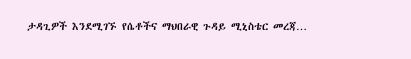ታዳጊዎች እንደሚገኙ የሴቶችና ማህበራዊ ጉዳይ ሚኒስቴር መረጃ…